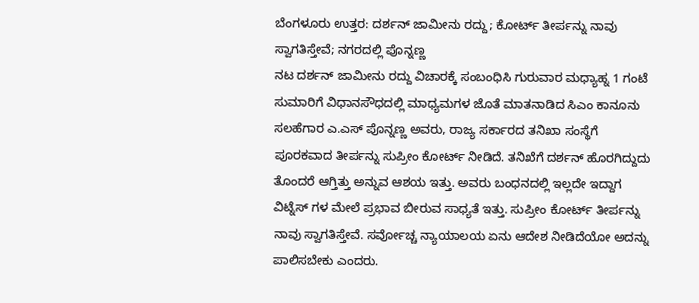ಬೆಂಗಳೂರು ಉತ್ತರ: ದರ್ಶನ್ ಜಾಮೀನು ರದ್ದು; ಕೋರ್ಟ್ ತೀರ್ಪನ್ನು ನಾವು ಸ್ವಾಗತಿಸ್ತೇವೆ; ನಗರದಲ್ಲಿ ಪೊನ್ನಣ್ಣ
ನಟ ದರ್ಶನ್ ಜಾಮೀನು ರದ್ದು ವಿಚಾರಕ್ಕೆ ಸಂಬಂಧಿಸಿ ಗುರುವಾರ ಮಧ್ಯಾಹ್ನ 1 ಗಂಟೆ ಸುಮಾರಿಗೆ ವಿಧಾನಸೌಧದಲ್ಲಿ ಮಾಧ್ಯಮಗಳ ಜೊತೆ ಮಾತನಾಡಿದ ಸಿಎಂ ಕಾನೂನು ಸಲಹೆಗಾರ ಎ.ಎಸ್ ಪೊನ್ನಣ್ಣ ಅವರು, ರಾಜ್ಯ ಸರ್ಕಾರದ ತನಿಖಾ ಸಂಸ್ಥೆಗೆ ಪೂರಕವಾದ ತೀರ್ಪನ್ನು ಸುಪ್ರೀಂ ಕೋರ್ಟ್ ನೀಡಿದೆ. ತನಿಖೆಗೆ ದರ್ಶನ್ ಹೊರಗಿದ್ದುದು ತೊಂದರೆ ಆಗ್ತಿತ್ತು ಅನ್ನುವ ಆಶಯ ಇತ್ತು. ಅವರು ಬಂಧನದಲ್ಲಿ ಇಲ್ಲದೇ ಇದ್ದಾಗ ವಿಟ್ನೆಸ್ ಗಳ ಮೇಲೆ ಪ್ರಭಾವ ಬೀರುವ ಸಾಧ್ಯತೆ ಇತ್ತು. ಸುಪ್ರೀಂ ಕೋರ್ಟ್ ತೀರ್ಪನ್ನು ನಾವು ಸ್ವಾಗತಿಸ್ತೇವೆ. ಸರ್ವೋಚ್ಚ ನ್ಯಾಯಾಲಯ ಏನು ಆದೇಶ ನೀಡಿದೆಯೋ ಅದನ್ನು ಪಾಲಿಸಬೇಕು ಎಂದರು.